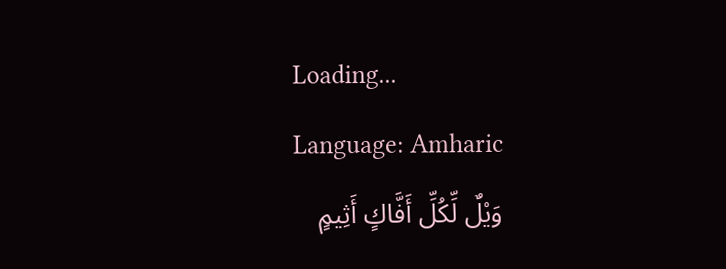Loading...
Language: Amharic
وَيْلٌ لِّكُلِّ أَفَّاكٍ أَثِيمٍ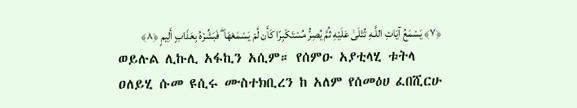﴿٧﴾ يَسْمَعُ آيَاتِ اللَّـهِ تُتْلَىٰ عَلَيْهِ ثُمَّ يُصِرُّ مُسْتَكْبِرًا كَأَن لَّمْ يَسْمَعْهَا ۖ فَبَشِّرْهُ بِعَذَابٍ أَلِيمٍ ﴿٨﴾
ወይሉል ሊኩሊ አፋኪን አሲም። የሰምዑ አያቲላሂ ቱትላ ዐለይሂ ሱመ ዩሲሩ ሙስተክቢረን ከ አለም የሰመዕሀ ፈበሺርሁ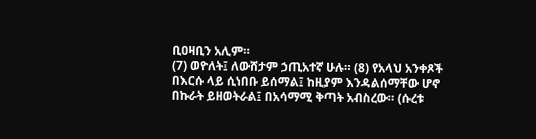ቢዐዛቢን አሊም።
(7) ወዮለት፤ ለውሸታም ኃጢአተኛ ሁሉ። (8) የአላህ አንቀጾች በእርሱ ላይ ሲነበቡ ይሰማል፤ ከዚያም እንዳልሰማቸው ሆኖ በኩራት ይዘወትራል፤ በአሳማሚ ቅጣት አብስረው። (ሱረቱ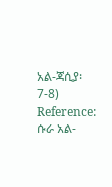አል-ጃሲያ፡ 7-8)
Reference: ሱራ አል-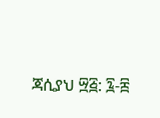ጃሲያህ ፵፭: ፯-፰